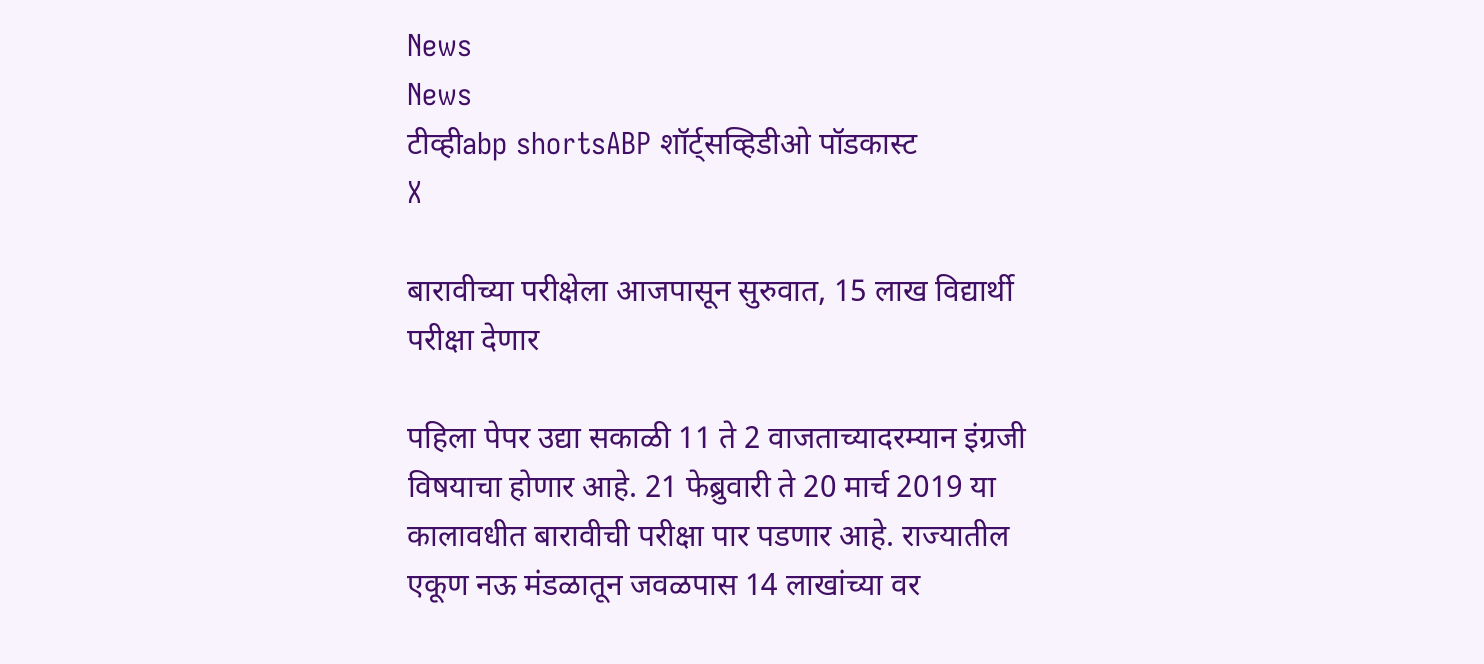News
News
टीव्हीabp shortsABP शॉर्ट्सव्हिडीओ पॉडकास्ट
X

बारावीच्या परीक्षेला आजपासून सुरुवात, 15 लाख विद्यार्थी परीक्षा देणार

पहिला पेपर उद्या सकाळी 11 ते 2 वाजताच्यादरम्यान इंग्रजी विषयाचा होणार आहे. 21 फेब्रुवारी ते 20 मार्च 2019 या कालावधीत बारावीची परीक्षा पार पडणार आहे. राज्यातील एकूण नऊ मंडळातून जवळपास 14 लाखांच्या वर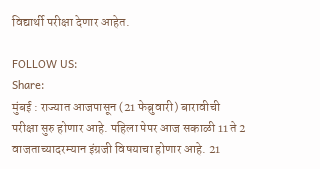विद्यार्थी परीक्षा देणार आहेत.

FOLLOW US:
Share:
मुंबई : राज्यात आजपासून (21 फेब्रुवारी) बारावीची परीक्षा सुरु होणार आहे. पहिला पेपर आज सकाळी 11 ते 2 वाजताच्यादरम्यान इंग्रजी विषयाचा होणार आहे. 21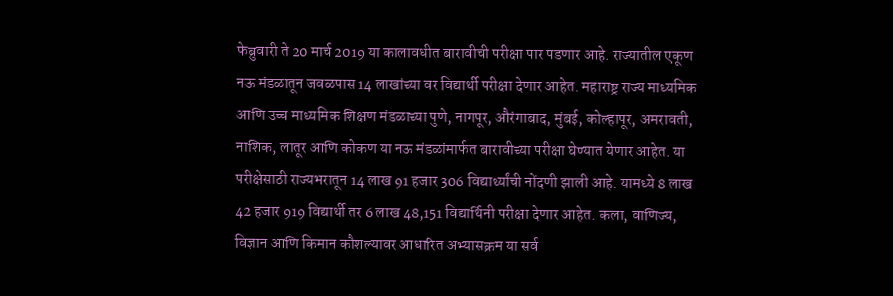फेब्रुवारी ते 20 मार्च 2019 या कालावधीत बारावीची परीक्षा पार पडणार आहे. राज्यातील एकूण नऊ मंडळातून जवळपास 14 लाखांच्या वर विद्यार्थी परीक्षा देणार आहेत. महाराष्ट्र राज्य माध्यमिक आणि उच्च माध्यमिक शिक्षण मंडळाच्या पुणे, नागपूर, औरंगाबाद, मुंबई, कोल्हापूर, अमरावती, नाशिक, लातूर आणि कोकण या नऊ मंडळांमार्फत बारावीच्या परीक्षा घेण्यात येणार आहेत. या परीक्षेसाठी राज्यभरातून 14 लाख 91 हजार 306 विद्यार्थ्यांची नोंदणी झाली आहे. यामध्ये 8 लाख 42 हजार 919 विद्यार्थी तर 6 लाख 48,151 विद्यार्थिनी परीक्षा देणार आहेत. कला, वाणिज्य, विज्ञान आणि किमान कौशल्यावर आधारित अभ्यासक्रम या सर्व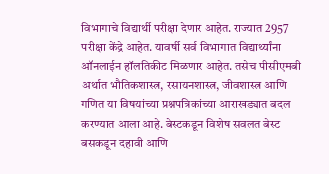विभागाचे विद्यार्थी परीक्षा देणार आहेत. राज्यात 2957 परीक्षा केंद्रे आहेत. यावर्षी सर्व विभागात विद्यार्थ्यांना ऑनलाईन हॉलतिकीट मिळणार आहेत. तसेच पीसीएमबी अर्थात भौतिकशास्त्र, रसायनशास्त्र, जीवशास्त्र आणि गणित या विषयांच्या प्रश्नपत्रिकांच्या आराखड्यात बदल करण्यात आला आहे. बेस्टकडून विशेष सवलत बेस्ट बसकडून दहावी आणि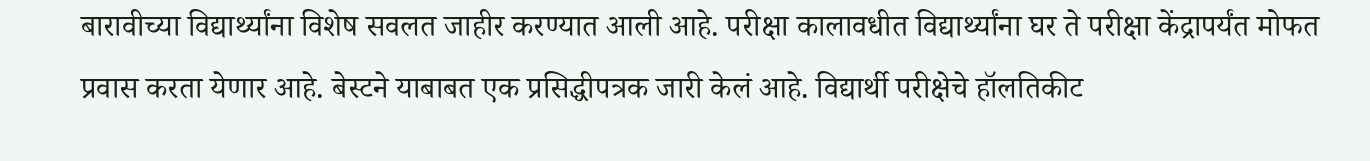बारावीच्या विद्यार्थ्यांना विशेष सवलत जाहीर करण्यात आली आहे. परीक्षा कालावधीत विद्यार्थ्यांना घर ते परीक्षा केंद्रापर्यंत मोफत प्रवास करता येणार आहे. बेस्टने याबाबत एक प्रसिद्धीपत्रक जारी केलं आहे. विद्यार्थी परीक्षेचे हॉलतिकीट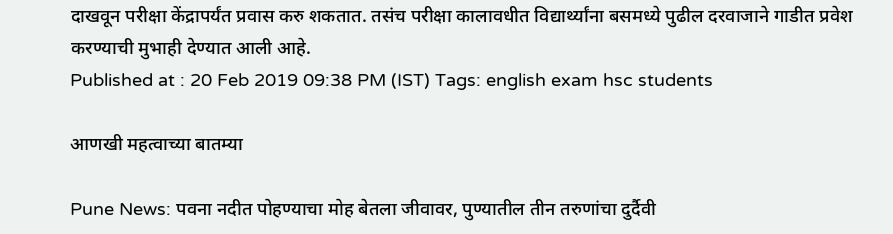दाखवून परीक्षा केंद्रापर्यंत प्रवास करु शकतात. तसंच परीक्षा कालावधीत विद्यार्थ्यांना बसमध्ये पुढील दरवाजाने गाडीत प्रवेश करण्याची मुभाही देण्यात आली आहे.
Published at : 20 Feb 2019 09:38 PM (IST) Tags: english exam hsc students

आणखी महत्वाच्या बातम्या

Pune News: पवना नदीत पोहण्याचा मोह बेतला जीवावर, पुण्यातील तीन तरुणांचा दुर्दैवी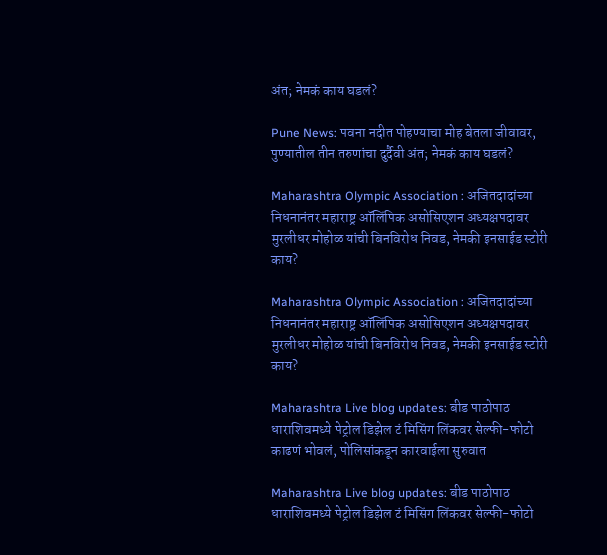अंत; नेमकं काय घडलं?

Pune News: पवना नदीत पोहण्याचा मोह बेतला जीवावर, पुण्यातील तीन तरुणांचा दुर्दैवी अंत; नेमकं काय घडलं?

Maharashtra Olympic Association : अजितदादांच्या निधनानंतर महाराष्ट्र ऑलिंपिक असोसिएशन अध्यक्षपदावर मुरलीधर मोहोळ यांची बिनविरोध निवड, नेमकी इनसाईड स्टोरी काय?

Maharashtra Olympic Association : अजितदादांच्या निधनानंतर महाराष्ट्र ऑलिंपिक असोसिएशन अध्यक्षपदावर मुरलीधर मोहोळ यांची बिनविरोध निवड, नेमकी इनसाईड स्टोरी काय?

Maharashtra Live blog updates: बीड पाठोपाठ धाराशिवमध्ये पेट्रोल डिझेल टं मिसिंग लिंकवर सेल्फी-फोटो काढणं भोवलं, पोलिसांकडून कारवाईला सुरुवात

Maharashtra Live blog updates: बीड पाठोपाठ धाराशिवमध्ये पेट्रोल डिझेल टं मिसिंग लिंकवर सेल्फी-फोटो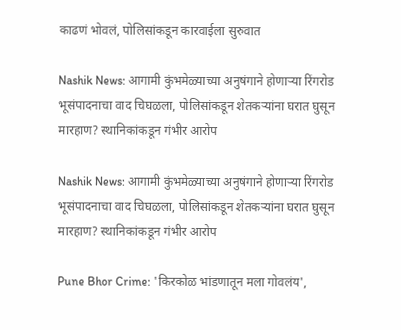काढणं भोवलं, पोलिसांकडून कारवाईला सुरुवात

Nashik News: आगामी कुंभमेळ्याच्या अनुषंगाने होणाऱ्या रिंगरोड भूसंपादनाचा वाद चिघळला, पोलिसांकडून शेतकऱ्यांना घरात घुसून मारहाण? स्थानिकांकडून गंभीर आरोप

Nashik News: आगामी कुंभमेळ्याच्या अनुषंगाने होणाऱ्या रिंगरोड भूसंपादनाचा वाद चिघळला, पोलिसांकडून शेतकऱ्यांना घरात घुसून मारहाण? स्थानिकांकडून गंभीर आरोप

Pune Bhor Crime: 'किरकोळ भांडणातून मला गोवलंय',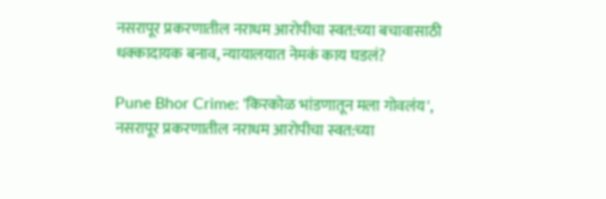नसरापूर प्रकरणातील नराधम आरोपीचा स्वत:च्या बचावासाठी धक्कादायक बनाव, न्यायालयात नेमकं काय घडलं?

Pune Bhor Crime: 'किरकोळ भांडणातून मला गोवलंय', नसरापूर प्रकरणातील नराधम आरोपीचा स्वत:च्या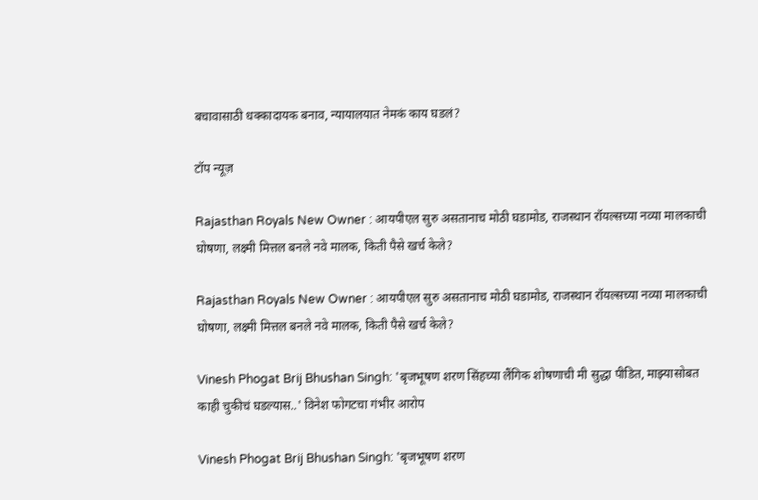बचावासाठी धक्कादायक बनाव, न्यायालयात नेमकं काय घडलं?

टॉप न्यूज़

Rajasthan Royals New Owner : आयपीएल सुरु असतानाच मोठी घडामोड, राजस्थान रॉयल्सच्या नव्या मालकाची घोषणा, लक्ष्मी मित्तल बनले नवे मालक, किती पैसे खर्च केले?

Rajasthan Royals New Owner : आयपीएल सुरु असतानाच मोठी घडामोड, राजस्थान रॉयल्सच्या नव्या मालकाची घोषणा, लक्ष्मी मित्तल बनले नवे मालक, किती पैसे खर्च केले?

Vinesh Phogat Brij Bhushan Singh: 'बृजभूषण शरण सिंहच्या लैंगिक शोषणाची मी सुद्धा पीडित, माझ्यासोबत काही चुकीचं घडल्यास..' विनेश फोगटचा गंभीर आरोप

Vinesh Phogat Brij Bhushan Singh: 'बृजभूषण शरण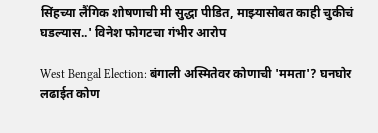सिंहच्या लैंगिक शोषणाची मी सुद्धा पीडित, माझ्यासोबत काही चुकीचं घडल्यास..' विनेश फोगटचा गंभीर आरोप

West Bengal Election: बंगाली अस्मितेवर कोणाची 'ममता'? घनघोर लढाईत कोण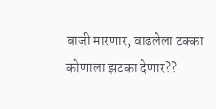बाजी मारणार, वाढलेला टक्का कोणाला झटका देणार??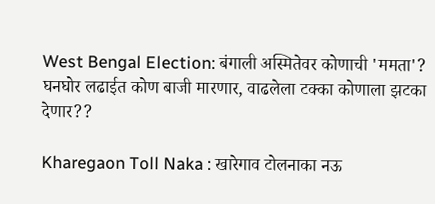West Bengal Election: बंगाली अस्मितेवर कोणाची 'ममता'? घनघोर लढाईत कोण बाजी मारणार, वाढलेला टक्का कोणाला झटका देणार??

Kharegaon Toll Naka : खारेगाव टोलनाका नऊ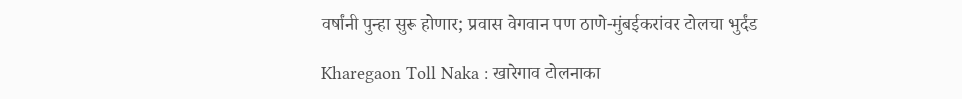वर्षांनी पुन्हा सुरू होणार; प्रवास वेगवान पण ठाणे-मुंबईकरांवर टोलचा भुर्दंड

Kharegaon Toll Naka : खारेगाव टोलनाका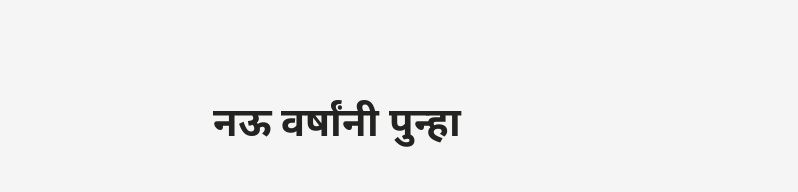नऊ वर्षांनी पुन्हा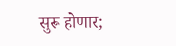सुरू होणार;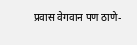प्रवास वेगवान पण ठाणे-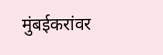मुंबईकरांवर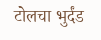टोलचा भुर्दंड